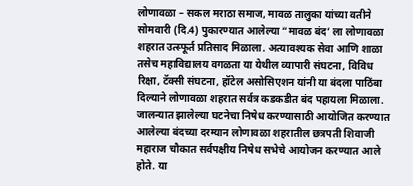लोणावळा – सकल मराठा समाज, मावळ तालुका यांच्या वतीने सोमवारी (दि.4) पुकारण्यात आलेल्या “मावळ बंद’ ला लोणावळा शहरात उत्स्फूर्त प्रतिसाद मिळाला. अत्यावश्यक सेवा आणि शाळा तसेच महाविद्यालय वगळता या येथील व्यापारी संघटना, विविध रिक्षा, टॅक्सी संघटना, हॉटेल असोसिएशन यांनी या बंदला पाठिंबा दिल्याने लोणावळा शहरात सर्वत्र कडकडीत बंद पहायला मिळाला. जालन्यात झालेल्या घटनेचा निषेध करण्यासाठी आयोजित करण्यात आलेल्या बंदच्या दरम्यान लोणावळा शहरातील छत्रपती शिवाजी महाराज चौकात सर्वपक्षीय निषेध सभेचे आयोजन करण्यात आले होते. या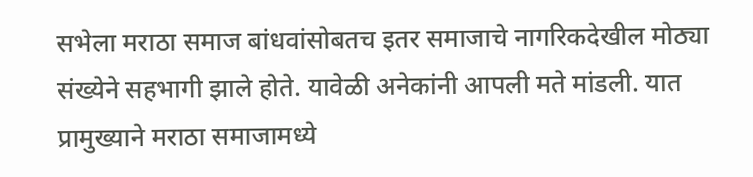सभेला मराठा समाज बांधवांसोबतच इतर समाजाचे नागरिकदेखील मोठ्या संख्येने सहभागी झाले होते. यावेळी अनेकांनी आपली मते मांडली. यात प्रामुख्याने मराठा समाजामध्ये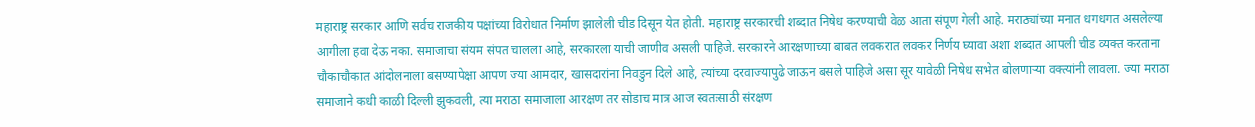महाराष्ट्र सरकार आणि सर्वच राजकीय पक्षांच्या विरोधात निर्माण झालेली चीड दिसून येत होती. महाराष्ट्र सरकारची शब्दात निषेध करण्याची वेळ आता संपूण गेली आहे. मराठ्यांच्या मनात धगधगत असलेल्या आगीला हवा देऊ नका. समाजाचा संयम संपत चालला आहे, सरकारला याची जाणीव असली पाहिजे. सरकारने आरक्षणाच्या बाबत लवकरात लवकर निर्णय घ्यावा अशा शब्दात आपली चीड व्यक्त करताना चौकाचौकात आंदोलनाला बसण्यापेक्षा आपण ज्या आमदार, खासदारांना निवडुन दिले आहे, त्यांच्या दरवाज्यापुढे जाऊन बसले पाहिजे असा सूर यावेळी निषेध सभेत बोलणाऱ्या वक्त्यांनी लावला. ज्या मराठा समाजाने कधी काळी दिल्ली झुकवली, त्या मराठा समाजाला आरक्षण तर सोडाच मात्र आज स्वतःसाठी संरक्षण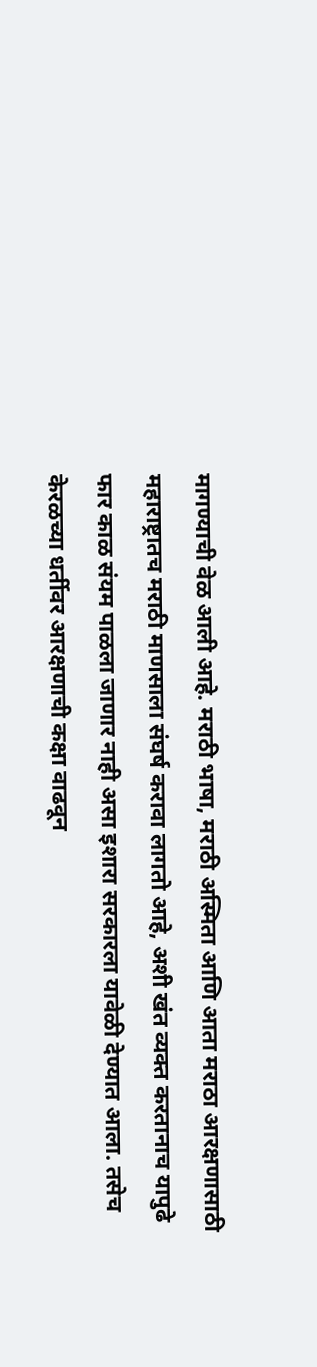मागण्याची वेळ आली आहे. मराठी भाषा, मराठी अस्मिता आणि आता मराठा आरक्षणासाठी महाराष्ट्रातच मराठी माणसाला संघर्ष करावा लागतो आहे, अशी खंत व्यक्त करतानाच यापुढे फार काळ संयम पाळला जाणार नाही असा इशारा सरकारला यावेळी देण्यात आला. तसेच केरळच्या धर्तीवर आरक्षणाची कक्षा वाढवून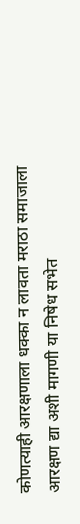कोणत्याही आरक्षणाला धक्का न लावता मराठा समाजाला आरक्षण द्या अशी मागणी या निषेध सभेत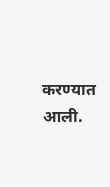करण्यात आली.